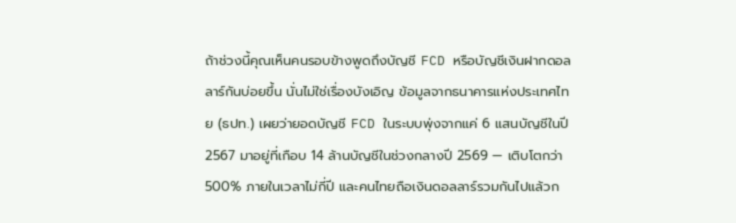ถ้าช่วงนี้คุณเห็นคนรอบข้างพูดถึงบัญชี FCD หรือบัญชีเงินฝากดอลลาร์กันบ่อยขึ้น นั่นไม่ใช่เรื่องบังเอิญ ข้อมูลจากธนาคารแห่งประเทศไทย (ธปท.) เผยว่ายอดบัญชี FCD ในระบบพุ่งจากแค่ 6 แสนบัญชีในปี 2567 มาอยู่ที่เกือบ 14 ล้านบัญชีในช่วงกลางปี 2569 — เติบโตกว่า 500% ภายในเวลาไม่กี่ปี และคนไทยถือเงินดอลลาร์รวมกันไปแล้วก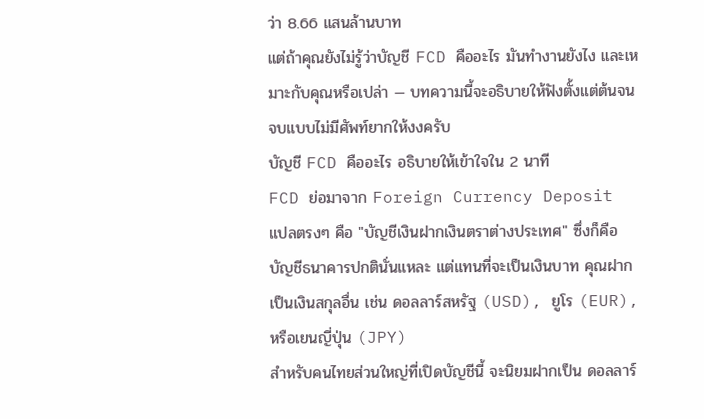ว่า 8.66 แสนล้านบาท
แต่ถ้าคุณยังไม่รู้ว่าบัญชี FCD คืออะไร มันทำงานยังไง และเหมาะกับคุณหรือเปล่า — บทความนี้จะอธิบายให้ฟังตั้งแต่ต้นจนจบแบบไม่มีศัพท์ยากให้งงครับ
บัญชี FCD คืออะไร อธิบายให้เข้าใจใน 2 นาที
FCD ย่อมาจาก Foreign Currency Deposit แปลตรงๆ คือ "บัญชีเงินฝากเงินตราต่างประเทศ" ซึ่งก็คือบัญชีธนาคารปกตินั่นแหละ แต่แทนที่จะเป็นเงินบาท คุณฝากเป็นเงินสกุลอื่น เช่น ดอลลาร์สหรัฐ (USD), ยูโร (EUR), หรือเยนญี่ปุ่น (JPY)
สำหรับคนไทยส่วนใหญ่ที่เปิดบัญชีนี้ จะนิยมฝากเป็น ดอลลาร์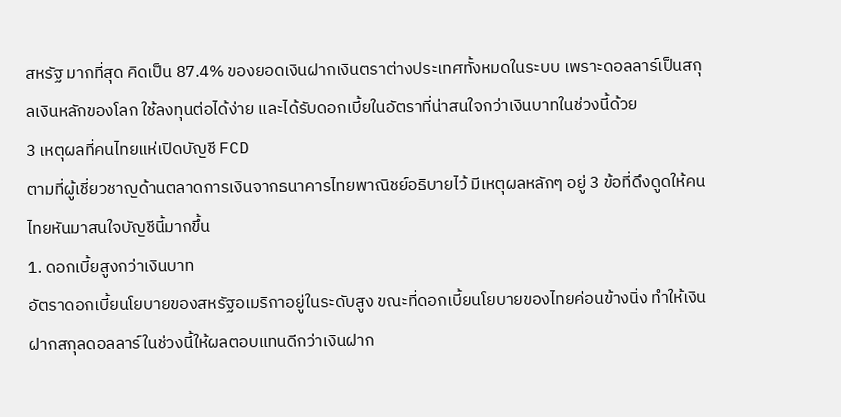สหรัฐ มากที่สุด คิดเป็น 87.4% ของยอดเงินฝากเงินตราต่างประเทศทั้งหมดในระบบ เพราะดอลลาร์เป็นสกุลเงินหลักของโลก ใช้ลงทุนต่อได้ง่าย และได้รับดอกเบี้ยในอัตราที่น่าสนใจกว่าเงินบาทในช่วงนี้ด้วย
3 เหตุผลที่คนไทยแห่เปิดบัญชี FCD
ตามที่ผู้เชี่ยวชาญด้านตลาดการเงินจากธนาคารไทยพาณิชย์อธิบายไว้ มีเหตุผลหลักๆ อยู่ 3 ข้อที่ดึงดูดให้คนไทยหันมาสนใจบัญชีนี้มากขึ้น
1. ดอกเบี้ยสูงกว่าเงินบาท
อัตราดอกเบี้ยนโยบายของสหรัฐอเมริกาอยู่ในระดับสูง ขณะที่ดอกเบี้ยนโยบายของไทยค่อนข้างนิ่ง ทำให้เงินฝากสกุลดอลลาร์ในช่วงนี้ให้ผลตอบแทนดีกว่าเงินฝาก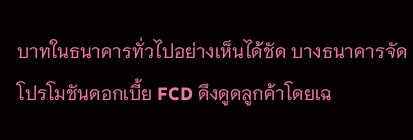บาทในธนาคารทั่วไปอย่างเห็นได้ชัด บางธนาคารจัดโปรโมชันดอกเบี้ย FCD ดึงดูดลูกค้าโดยเฉ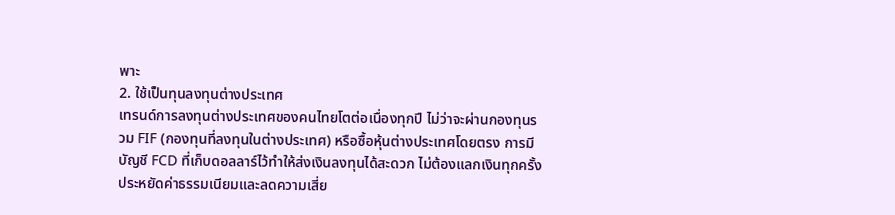พาะ
2. ใช้เป็นทุนลงทุนต่างประเทศ
เทรนด์การลงทุนต่างประเทศของคนไทยโตต่อเนื่องทุกปี ไม่ว่าจะผ่านกองทุนรวม FIF (กองทุนที่ลงทุนในต่างประเทศ) หรือซื้อหุ้นต่างประเทศโดยตรง การมีบัญชี FCD ที่เก็บดอลลาร์ไว้ทำให้ส่งเงินลงทุนได้สะดวก ไม่ต้องแลกเงินทุกครั้ง ประหยัดค่าธรรมเนียมและลดความเสี่ย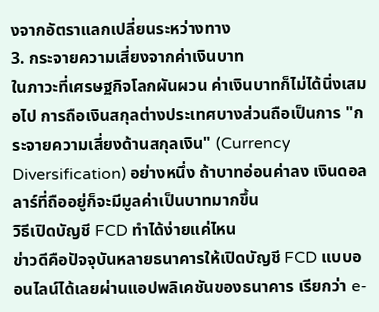งจากอัตราแลกเปลี่ยนระหว่างทาง
3. กระจายความเสี่ยงจากค่าเงินบาท
ในภาวะที่เศรษฐกิจโลกผันผวน ค่าเงินบาทก็ไม่ได้นิ่งเสมอไป การถือเงินสกุลต่างประเทศบางส่วนถือเป็นการ "กระจายความเสี่ยงด้านสกุลเงิน" (Currency Diversification) อย่างหนึ่ง ถ้าบาทอ่อนค่าลง เงินดอลลาร์ที่ถืออยู่ก็จะมีมูลค่าเป็นบาทมากขึ้น
วิธีเปิดบัญชี FCD ทำได้ง่ายแค่ไหน
ข่าวดีคือปัจจุบันหลายธนาคารให้เปิดบัญชี FCD แบบออนไลน์ได้เลยผ่านแอปพลิเคชันของธนาคาร เรียกว่า e-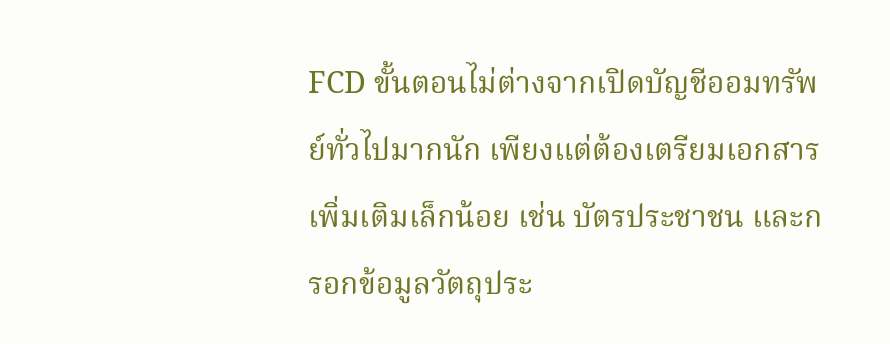FCD ขั้นตอนไม่ต่างจากเปิดบัญชีออมทรัพย์ทั่วไปมากนัก เพียงแต่ต้องเตรียมเอกสารเพิ่มเติมเล็กน้อย เช่น บัตรประชาชน และกรอกข้อมูลวัตถุประ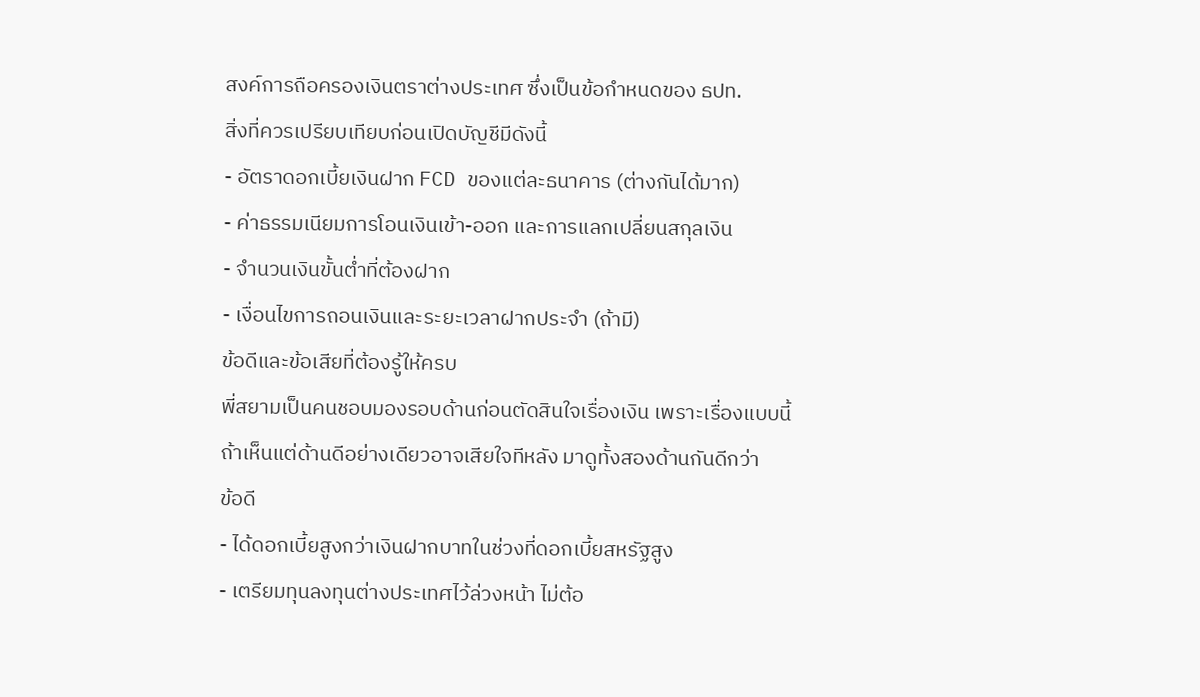สงค์การถือครองเงินตราต่างประเทศ ซึ่งเป็นข้อกำหนดของ ธปท.
สิ่งที่ควรเปรียบเทียบก่อนเปิดบัญชีมีดังนี้
- อัตราดอกเบี้ยเงินฝาก FCD ของแต่ละธนาคาร (ต่างกันได้มาก)
- ค่าธรรมเนียมการโอนเงินเข้า-ออก และการแลกเปลี่ยนสกุลเงิน
- จำนวนเงินขั้นต่ำที่ต้องฝาก
- เงื่อนไขการถอนเงินและระยะเวลาฝากประจำ (ถ้ามี)
ข้อดีและข้อเสียที่ต้องรู้ให้ครบ
พี่สยามเป็นคนชอบมองรอบด้านก่อนตัดสินใจเรื่องเงิน เพราะเรื่องแบบนี้ถ้าเห็นแต่ด้านดีอย่างเดียวอาจเสียใจทีหลัง มาดูทั้งสองด้านกันดีกว่า
ข้อดี
- ได้ดอกเบี้ยสูงกว่าเงินฝากบาทในช่วงที่ดอกเบี้ยสหรัฐสูง
- เตรียมทุนลงทุนต่างประเทศไว้ล่วงหน้า ไม่ต้อ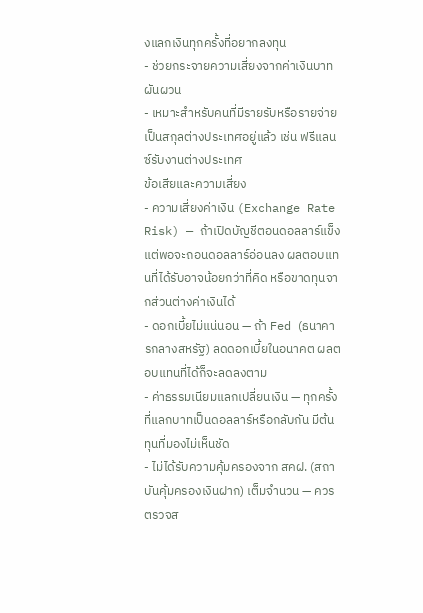งแลกเงินทุกครั้งที่อยากลงทุน
- ช่วยกระจายความเสี่ยงจากค่าเงินบาทผันผวน
- เหมาะสำหรับคนที่มีรายรับหรือรายจ่ายเป็นสกุลต่างประเทศอยู่แล้ว เช่น ฟรีแลนซ์รับงานต่างประเทศ
ข้อเสียและความเสี่ยง
- ความเสี่ยงค่าเงิน (Exchange Rate Risk) — ถ้าเปิดบัญชีตอนดอลลาร์แข็ง แต่พอจะถอนดอลลาร์อ่อนลง ผลตอบแทนที่ได้รับอาจน้อยกว่าที่คิด หรือขาดทุนจากส่วนต่างค่าเงินได้
- ดอกเบี้ยไม่แน่นอน — ถ้า Fed (ธนาคารกลางสหรัฐ) ลดดอกเบี้ยในอนาคต ผลตอบแทนที่ได้ก็จะลดลงตาม
- ค่าธรรมเนียมแลกเปลี่ยนเงิน — ทุกครั้งที่แลกบาทเป็นดอลลาร์หรือกลับกัน มีต้นทุนที่มองไม่เห็นชัด
- ไม่ได้รับความคุ้มครองจาก สคฝ. (สถาบันคุ้มครองเงินฝาก) เต็มจำนวน — ควรตรวจส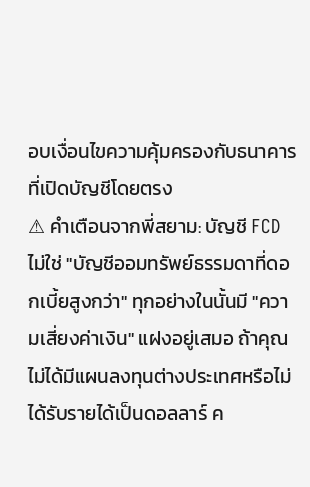อบเงื่อนไขความคุ้มครองกับธนาคารที่เปิดบัญชีโดยตรง
⚠ คำเตือนจากพี่สยาม: บัญชี FCD ไม่ใช่ "บัญชีออมทรัพย์ธรรมดาที่ดอกเบี้ยสูงกว่า" ทุกอย่างในนั้นมี "ความเสี่ยงค่าเงิน" แฝงอยู่เสมอ ถ้าคุณไม่ได้มีแผนลงทุนต่างประเทศหรือไม่ได้รับรายได้เป็นดอลลาร์ ค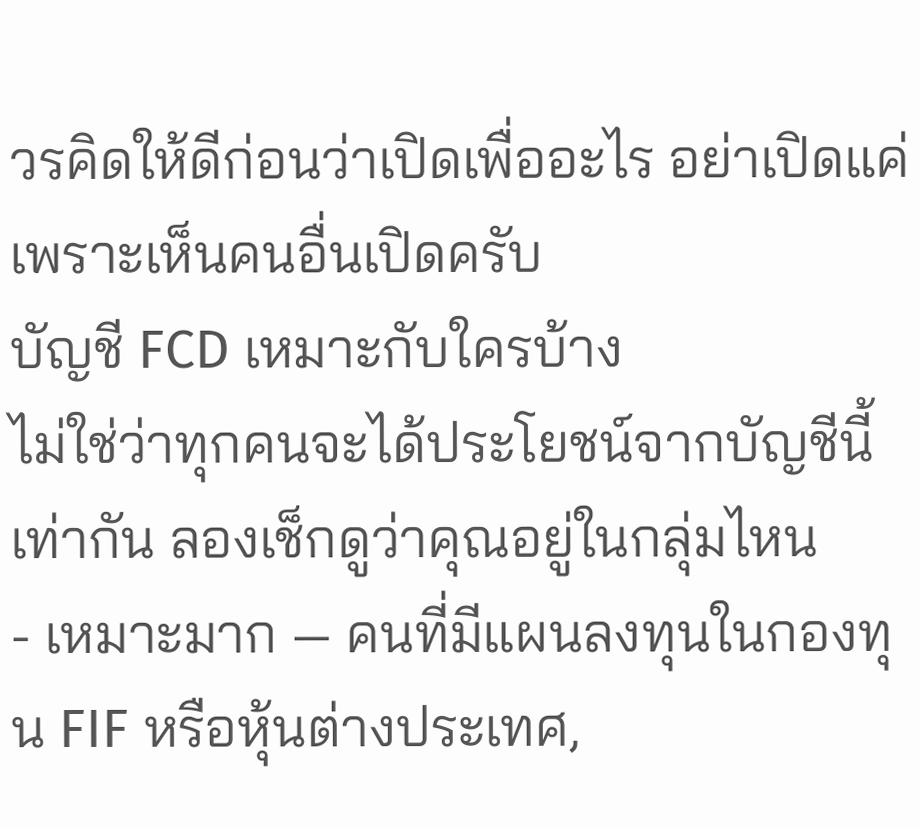วรคิดให้ดีก่อนว่าเปิดเพื่ออะไร อย่าเปิดแค่เพราะเห็นคนอื่นเปิดครับ
บัญชี FCD เหมาะกับใครบ้าง
ไม่ใช่ว่าทุกคนจะได้ประโยชน์จากบัญชีนี้เท่ากัน ลองเช็กดูว่าคุณอยู่ในกลุ่มไหน
- เหมาะมาก — คนที่มีแผนลงทุนในกองทุน FIF หรือหุ้นต่างประเทศ,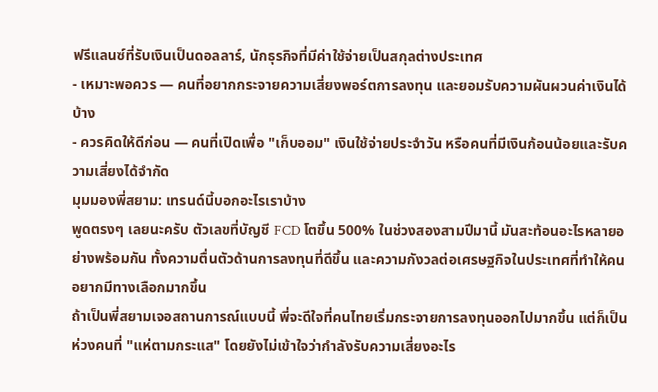ฟรีแลนซ์ที่รับเงินเป็นดอลลาร์, นักธุรกิจที่มีค่าใช้จ่ายเป็นสกุลต่างประเทศ
- เหมาะพอควร — คนที่อยากกระจายความเสี่ยงพอร์ตการลงทุน และยอมรับความผันผวนค่าเงินได้บ้าง
- ควรคิดให้ดีก่อน — คนที่เปิดเพื่อ "เก็บออม" เงินใช้จ่ายประจำวัน หรือคนที่มีเงินก้อนน้อยและรับความเสี่ยงได้จำกัด
มุมมองพี่สยาม: เทรนด์นี้บอกอะไรเราบ้าง
พูดตรงๆ เลยนะครับ ตัวเลขที่บัญชี FCD โตขึ้น 500% ในช่วงสองสามปีมานี้ มันสะท้อนอะไรหลายอย่างพร้อมกัน ทั้งความตื่นตัวด้านการลงทุนที่ดีขึ้น และความกังวลต่อเศรษฐกิจในประเทศที่ทำให้คนอยากมีทางเลือกมากขึ้น
ถ้าเป็นพี่สยามเจอสถานการณ์แบบนี้ พี่จะดีใจที่คนไทยเริ่มกระจายการลงทุนออกไปมากขึ้น แต่ก็เป็นห่วงคนที่ "แห่ตามกระแส" โดยยังไม่เข้าใจว่ากำลังรับความเสี่ยงอะไร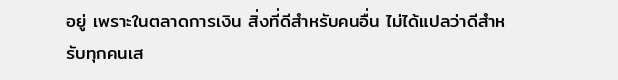อยู่ เพราะในตลาดการเงิน สิ่งที่ดีสำหรับคนอื่น ไม่ได้แปลว่าดีสำหรับทุกคนเส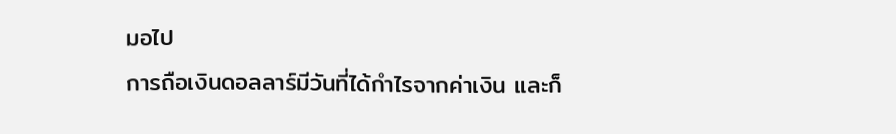มอไป
การถือเงินดอลลาร์มีวันที่ได้กำไรจากค่าเงิน และก็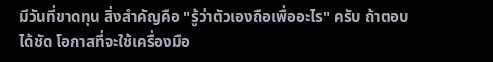มีวันที่ขาดทุน สิ่งสำคัญคือ "รู้ว่าตัวเองถือเพื่ออะไร" ครับ ถ้าตอบได้ชัด โอกาสที่จะใช้เครื่องมือ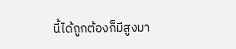นี้ได้ถูกต้องก็มีสูงมา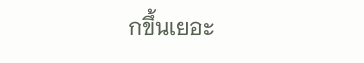กขึ้นเยอะ